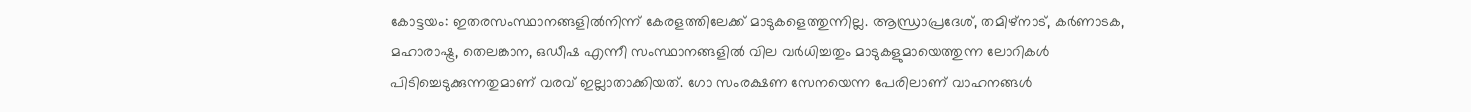കോട്ടയം: ഇതരസംസ്ഥാനങ്ങളിൽനിന്ന് കേരളത്തിലേക്ക് മാടുകളെത്തുന്നില്ല. ആന്ധ്രാപ്രദേശ്, തമിഴ്‌നാട്, കർണാടക, മഹാരാഷ്ട്ര, തെലങ്കാന, ഒഡീഷ എന്നീ സംസ്ഥാനങ്ങളിൽ വില വർധിച്ചതും മാടുകളുമായെത്തുന്ന ലോറികൾ പിടിച്ചെടുക്കുന്നതുമാണ് വരവ് ഇല്ലാതാക്കിയത്. ഗോ സംരക്ഷണ സേനയെന്ന പേരിലാണ് വാഹനങ്ങൾ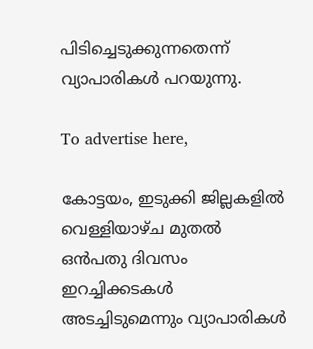പിടിച്ചെടുക്കുന്നതെന്ന് വ്യാപാരികൾ പറയുന്നു.

To advertise here,

കോട്ടയം, ഇടുക്കി ജില്ലകളിൽ വെള്ളിയാഴ്ച മുതൽ ഒൻപതു ദിവസം ഇറച്ചിക്കടകൾ അടച്ചിടുമെന്നും വ്യാപാരികൾ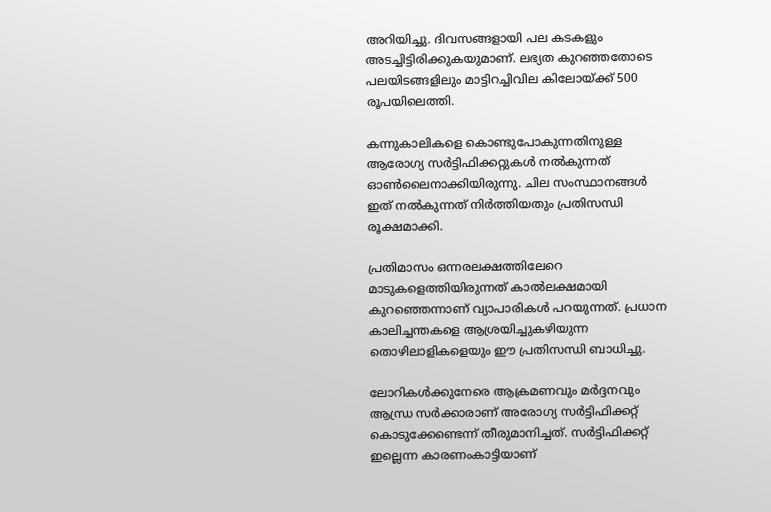അറിയിച്ചു. ദിവസങ്ങളായി പല കടകളും അടച്ചിട്ടിരിക്കുകയുമാണ്. ലഭ്യത കുറഞ്ഞതോടെ പലയിടങ്ങളിലും മാട്ടിറച്ചിവില കിലോയ്ക്ക് 500 രൂപയിലെത്തി.

കന്നുകാലികളെ കൊണ്ടുപോകുന്നതിനുള്ള ആരോഗ്യ സർട്ടിഫിക്കറ്റുകൾ നൽകുന്നത് ഓൺലൈനാക്കിയിരുന്നു. ചില സംസ്ഥാനങ്ങൾ ഇത് നൽകുന്നത് നിർത്തിയതും പ്രതിസന്ധി രൂക്ഷമാക്കി.

പ്രതിമാസം ഒന്നരലക്ഷത്തിലേറെ മാടുകളെത്തിയിരുന്നത് കാൽലക്ഷമായി കുറഞ്ഞെന്നാണ് വ്യാപാരികൾ പറയുന്നത്. പ്രധാന കാലിച്ചന്തകളെ ആശ്രയിച്ചുകഴിയുന്ന തൊഴിലാളികളെയും ഈ പ്രതിസന്ധി ബാധിച്ചു.

ലോറികൾക്കുനേരെ ആക്രമണവും മർദ്ദനവും
ആന്ധ്ര സർക്കാരാണ് അരോഗ്യ സർട്ടിഫിക്കറ്റ് കൊടുക്കേണ്ടെന്ന് തീരുമാനിച്ചത്. സർട്ടിഫിക്കറ്റ് ഇല്ലെന്ന കാരണംകാട്ടിയാണ്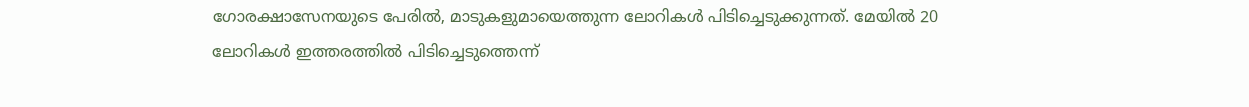ഗോരക്ഷാസേനയുടെ പേരിൽ, മാടുകളുമായെത്തുന്ന ലോറികൾ പിടിച്ചെടുക്കുന്നത്. മേയിൽ 20 ലോറികൾ ഇത്തരത്തിൽ പിടിച്ചെടുത്തെന്ന്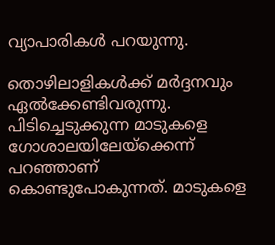വ്യാപാരികൾ പറയുന്നു.

തൊഴിലാളികൾക്ക് മർദ്ദനവും ഏൽക്കേണ്ടിവരുന്നു. പിടിച്ചെടുക്കുന്ന മാടുകളെ ഗോശാലയിലേയ്ക്കെന്ന് പറഞ്ഞാണ് കൊണ്ടുപോകുന്നത്. മാടുകളെ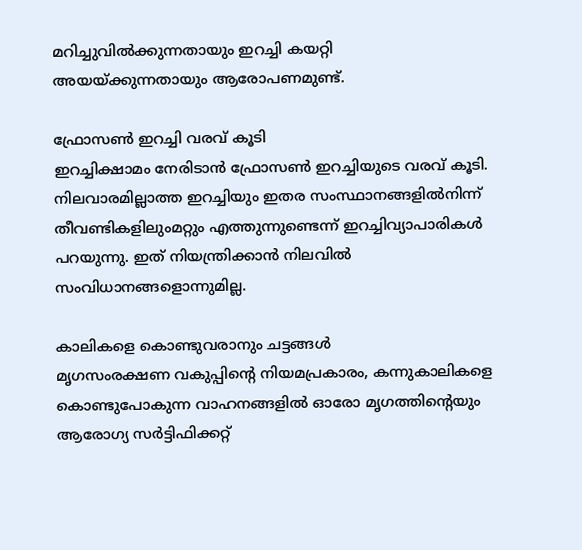മറിച്ചുവിൽക്കുന്നതായും ഇറച്ചി കയറ്റി അയയ്ക്കുന്നതായും ആരോപണമുണ്ട്.

ഫ്രോസൺ ഇറച്ചി വരവ് കൂടി
ഇറച്ചിക്ഷാമം നേരിടാൻ ഫ്രോസൺ ഇറച്ചിയുടെ വരവ് കൂടി. നിലവാരമില്ലാത്ത ഇറച്ചിയും ഇതര സംസ്ഥാനങ്ങളിൽനിന്ന്‌ തീവണ്ടികളിലുംമറ്റും എത്തുന്നുണ്ടെന്ന് ഇറച്ചിവ്യാപാരികൾ പറയുന്നു. ഇത് നിയന്ത്രിക്കാൻ നിലവിൽ സംവിധാനങ്ങളൊന്നുമില്ല.

കാലികളെ കൊണ്ടുവരാനും ചട്ടങ്ങൾ
മൃഗസംരക്ഷണ വകുപ്പിന്റെ നിയമപ്രകാരം, കന്നുകാലികളെ കൊണ്ടുപോകുന്ന വാഹനങ്ങളിൽ ഓരോ മൃഗത്തിന്റെയും ആരോഗ്യ സർട്ടിഫിക്കറ്റ്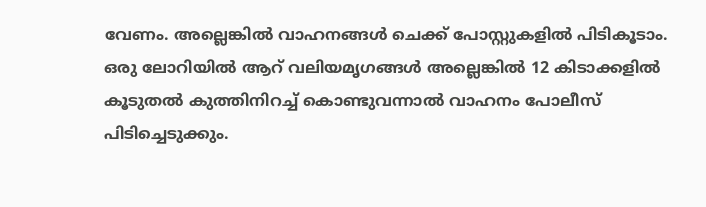വേണം. അല്ലെങ്കിൽ വാഹനങ്ങൾ ചെക്ക് പോസ്റ്റുകളിൽ പിടികൂടാം. ഒരു ലോറിയിൽ ആറ് വലിയമൃഗങ്ങൾ അല്ലെങ്കിൽ 12 കിടാക്കളിൽ കൂടുതൽ കുത്തിനിറച്ച് കൊണ്ടുവന്നാൽ വാഹനം പോലീസ് പിടിച്ചെടുക്കും.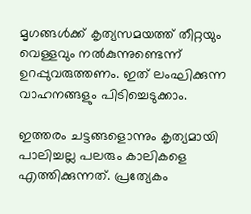മൃഗങ്ങൾക്ക് കൃത്യസമയത്ത് തീറ്റയും വെള്ളവും നൽകുന്നുണ്ടെന്ന് ഉറപ്പുവരുത്തണം. ഇത് ലംഘിക്കുന്ന വാഹനങ്ങളും പിടിച്ചെടുക്കാം.

ഇത്തരം ചട്ടങ്ങളൊന്നും കൃത്യമായി പാലിച്ചല്ല പലരും കാലികളെ എത്തിക്കുന്നത്. പ്രത്യേകം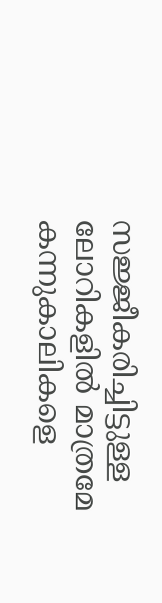സജ്ജീകരിച്ചിട്ടുള്ള ലോറികളിൽ മാത്രമേ കന്നുകാലികളെ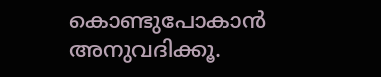കൊണ്ടുപോകാൻ അനുവദിക്കൂ.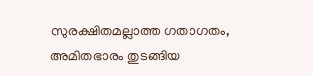സുരക്ഷിതമല്ലാത്ത ഗതാഗതം, അമിതഭാരം തുടങ്ങിയ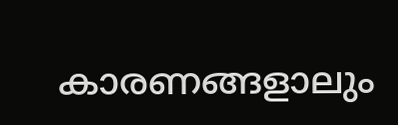കാരണങ്ങളാലും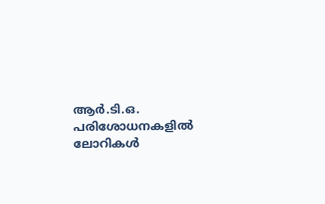ആർ.ടി.ഒ. പരിശോധനകളിൽ ലോറികൾ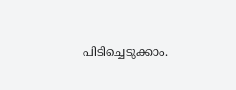പിടിച്ചെടുക്കാം.